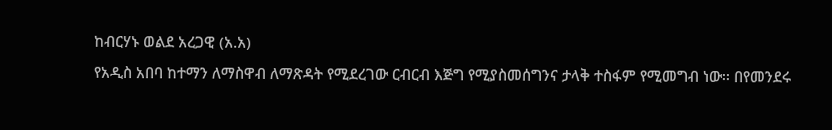ከብርሃኑ ወልደ አረጋዊ (አ.አ)
የአዲስ አበባ ከተማን ለማስዋብ ለማጽዳት የሚደረገው ርብርብ እጅግ የሚያስመሰግንና ታላቅ ተስፋም የሚመግብ ነው፡፡ በየመንደሩ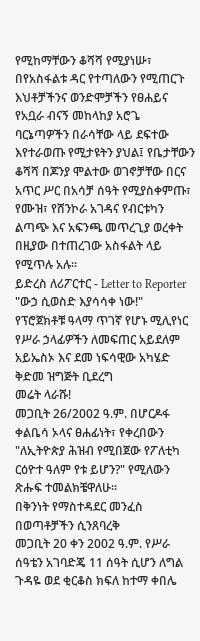የሚከማቸውን ቆሻሻ የሚያነሡ፣ በየአስፋልቱ ዳር የተጣለውን የሚጠርጉ እህቶቻችንና ወንድሞቻችን የፀሐይና የአቧራ ብናኝ መከላከያ አሮጌ ባርኔጣዎችን በራሳቸው ላይ ደፍተው እየተራወጡ የሚታዩትን ያህል፤ የቤታቸውን ቆሻሻ በጆንያ ሞልተው ወገኖቻቸው በርና አጥር ሥር በአሳቻ ሰዓት የሚያስቀምጡ፣ የሙዝ፣ የሸንኮራ አገዳና የብርቱካን ልጣጭ እና አፍንጫ መጥረጊያ ወረቀት በዚያው በተጠረገው አስፋልት ላይ የሚጥሉ አሉ፡፡
ይድረስ ለሪፖርተር - Letter to Reporter
"ውኃ ሲወስድ እያሳሳቀ ነው!"
የፕሮጀክቶቹ ዓላማ ጥገኛ የሆኑ ሚሊየነር የሥራ ኃላፊዎችን ለመፍጠር አይደለም
አይኤስኦ እና ደመ ነፍሳዊው አካሄድ
ቅድመ ዝግጅት ቢደረግ
መሬት ላራሹ!
መጋቢት 26/2002 ዓ.ም. በሆርዶፋ ቀልቤሳ ኦላና ፀሐፊነት፣ የቀረበውን "ለኢትዮጵያ ሕዝብ የሚበጀው የፖለቲካ ርዕዮተ ዓለም የቱ ይሆን?" የሚለውን ጽሑፍ ተመልክቼዋለሁ፡፡
በቅንነት የማስተዳደር መንፈስ በወጣቶቻችን ሲንጸባረቅ
መጋቢት 20 ቀን 2002 ዓ.ም. የሥራ ሰዓቴን አገባድጄ 11 ሰዓት ሲሆን ለግል ጉዳዬ ወደ ቂርቆስ ክፍለ ከተማ ቀበሌ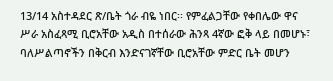13/14 አስተዳደር ጽ/ቤት ጎራ ብዬ ነበር፡፡ የምፈልጋቸው የቀበሌው ዋና ሥራ አስፈጻሚ ቢሮአቸው አዲስ በተሰራው ሕንጻ 4ኛው ፎቅ ላይ በመሆኑ፣ ባለሥልጣኖችን በቅርብ እንድናገኛቸው ቢሮአቸው ምድር ቤት መሆን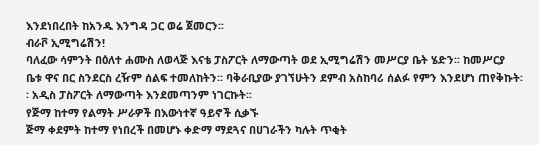እንደነበረበት ከአንዱ እንግዳ ጋር ወሬ ጀመርን፡፡
ብራቮ ኢሚግሬሽን!
ባለፈው ሳምንት በዕለተ ሐሙስ ለወላጅ እናቴ ፓስፖርት ለማውጣት ወደ ኢሚግሬሽን መሥርያ ቤት ሄድን፡፡ ከመሥርያ ቤቱ ዋና በር ስንደርስ ረዥም ሰልፍ ተመለከትን፡፡ ባቅራቢያው ያገኘሁትን ደምብ አስከባሪ ሰልፉ የምን እንደሆነ ጠየቅኩት፡፡ አዲስ ፓስፖርት ለማውጣት እንደመጣንም ነገርኩት፡፡
የጅማ ከተማ የልማት ሥራዎች በእውነተኛ ዓይኖች ሲቃኙ
ጅማ ቀደምት ከተማ የነበረች በመሆኑ ቀድማ ማደጓና በሀገራችን ካሉት ጥቂት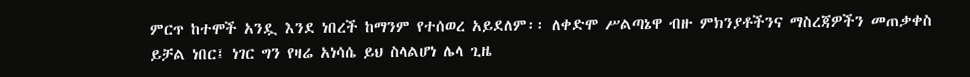ምርጥ ከተሞች አንዷ እንደ ነበረች ከማንም የተሰወረ አይደለም፡፡ ለቀድሞ ሥልጣኔዋ ብዙ ምክንያቶችንና ማስረጃዎችን መጠቃቀስ ይቻል ነበር፤ ነገር ግን የዛሬ አነሳሴ ይህ ስላልሆነ ሌላ ጊዜ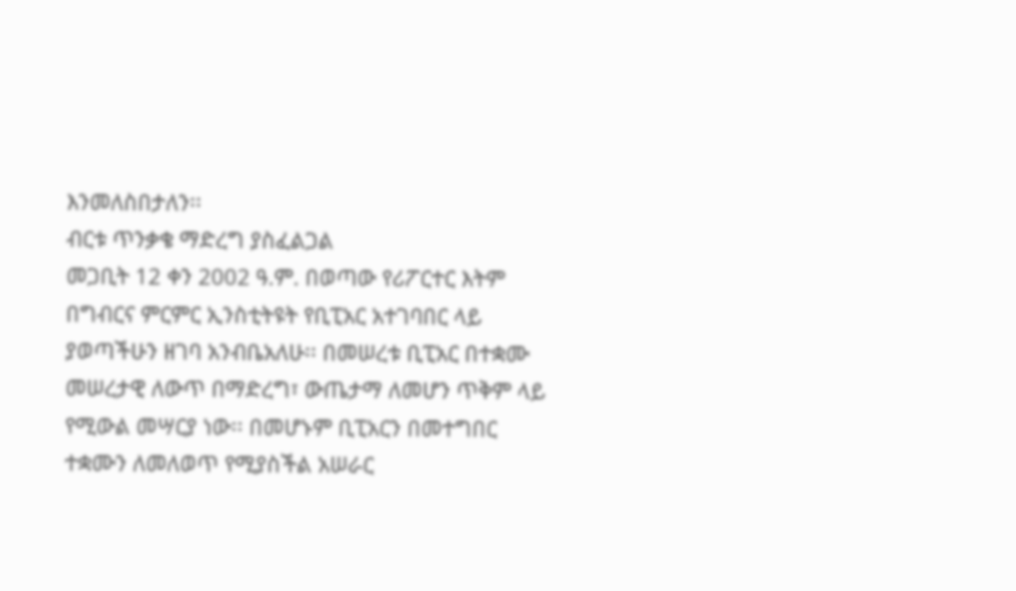እንመለስበታለን፡፡
ብርቱ ጥንቃቄ ማድረግ ያስፈልጋል
መጋቢት 12 ቀን 2002 ዓ.ም. በወጣው የሪፖርተር እትም በግብርና ምርምር ኢንስቲትዩት የቢፒአር አተገባበር ላይ ያወጣችሁን ዘገባ አንብቤአለሁ፡፡ በመሠረቱ ቢፒአር በተቋሙ መሠረታዊ ለውጥ በማድረግ፣ ውጤታማ ለመሆን ጥቅም ላይ የሚውል መሣርያ ነው፡፡ በመሆኑም ቢፒአርን በመተግበር ተቋሙን ለመለወጥ የሚያስችል አሠራር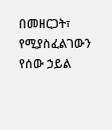በመዘርጋት፣ የሚያስፈልገውን የሰው ኃይል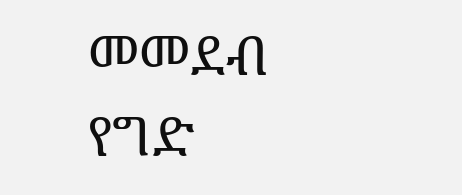መመደብ የግድ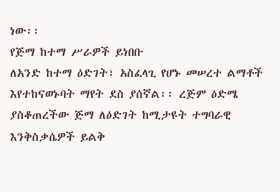ነው፡፡
የጅማ ከተማ ሥራዎች ይነበቡ
ለአንድ ከተማ ዕድገት፣ አስፈላጊ የሆኑ መሠረተ ልማቶች እየተከናወኑባት ማየት ደስ ያሰኛል፡፡ ረጅም ዕድሜ ያስቆጠረችው ጅማ ለዕድገት ከሚታዩት ተግባራዊ እንቅስቃሴዎች ይልቅ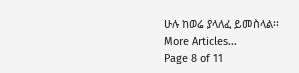ሁሉ ከወሬ ያላለፈ ይመስላል፡፡
More Articles...
Page 8 of 11